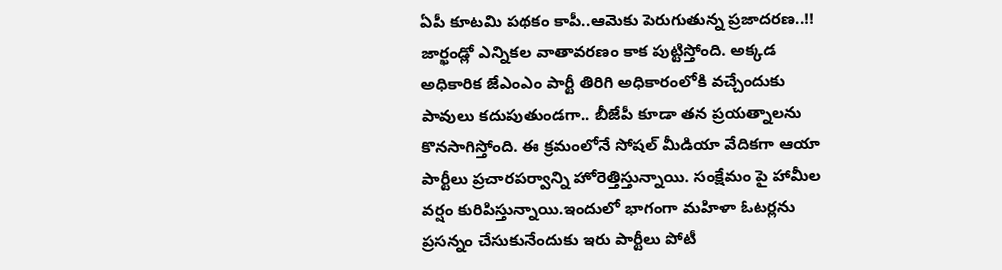ఏపీ కూటమి పథకం కాపీ..ఆమెకు పెరుగుతున్న ప్రజాదరణ..!!
జార్ఖండ్లో ఎన్నికల వాతావరణం కాక పుట్టిస్తోంది. అక్కడ అధికారిక జేఎంఎం పార్టీ తిరిగి అధికారంలోకి వచ్చేందుకు పావులు కదుపుతుండగా.. బీజేపీ కూడా తన ప్రయత్నాలను కొనసాగిస్తోంది. ఈ క్రమంలోనే సోషల్ మీడియా వేదికగా ఆయా పార్టీలు ప్రచారపర్వాన్ని హోరెత్తిస్తున్నాయి. సంక్షేమం పై హామీల వర్షం కురిపిస్తున్నాయి.ఇందులో భాగంగా మహిళా ఓటర్లను ప్రసన్నం చేసుకునేందుకు ఇరు పార్టీలు పోటీ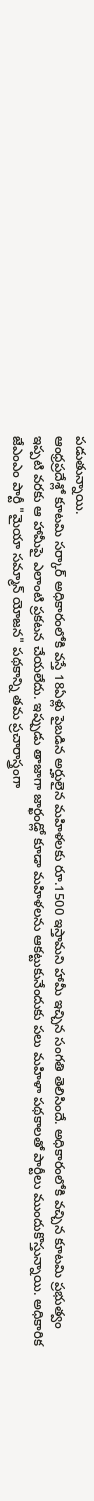పడుతున్నాయి.
ఆంధ్రప్రదేశ్లో కూటమి సర్కార్ అధికారంలోకి వస్తే 18ఏళ్లు పైబడిన అర్హులైన మహిళలకు రూ.1500 ఇస్తామని హామీ ఇచ్చిన సంగతి తెలిసిందే. అధికారంలోకి వచ్చిన కూటమి ప్రభుత్వం ఇప్పటి వరకు ఆ హామీపై ఎలాంటి ప్రకటన చేయలేదు. ఇప్పుడు తాజాగా జార్ఖండ్లో కూడా మహిళలను ఆకట్టుకునేందుకు పలు మహిళా పథకాలతో పార్టీలు ముందుకొస్తున్నాయి. అధికారిక జేఎంఎం పార్టీ "మైయా సమ్మాన్ యోజన" పథకాన్ని తమ ప్రచారాస్త్రంగా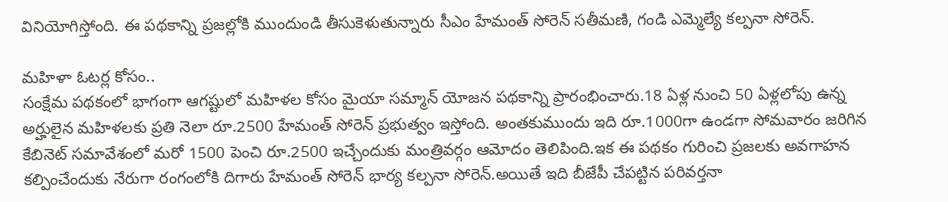వినియోగిస్తోంది. ఈ పథకాన్ని ప్రజల్లోకి ముందుండి తీసుకెళుతున్నారు సీఎం హేమంత్ సోరెన్ సతీమణి, గండి ఎమ్మెల్యే కల్పనా సోరెన్.

మహిళా ఓటర్ల కోసం..
సంక్షేమ పథకంలో భాగంగా ఆగష్టులో మహిళల కోసం మైయా సమ్మాన్ యోజన పథకాన్ని ప్రారంభించారు.18 ఏళ్ల నుంచి 50 ఏళ్లలోపు ఉన్న అర్హులైన మహిళలకు ప్రతి నెలా రూ.2500 హేమంత్ సోరెన్ ప్రభుత్వం ఇస్తోంది. అంతకుముందు ఇది రూ.1000గా ఉండగా సోమవారం జరిగిన కేబినెట్ సమావేశంలో మరో 1500 పెంచి రూ.2500 ఇచ్చేందుకు మంత్రివర్గం ఆమోదం తెలిపింది.ఇక ఈ పథకం గురించి ప్రజలకు అవగాహన కల్పించేందుకు నేరుగా రంగంలోకి దిగారు హేమంత్ సోరెన్ భార్య కల్పనా సోరెన్.అయితే ఇది బీజేపీ చేపట్టిన పరివర్తనా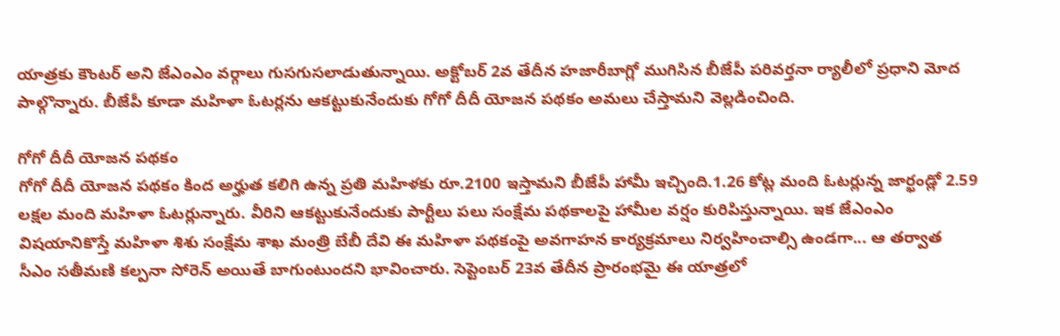యాత్రకు కౌంటర్ అని జేఎంఎం వర్గాలు గుసగుసలాడుతున్నాయి. అక్టోబర్ 2వ తేదీన హజారీబాగ్లో ముగిసిన బీజేపీ పరివర్తనా ర్యాలీలో ప్రధాని మోద పాల్గొన్నారు. బీజేపీ కూడా మహిళా ఓటర్లను ఆకట్టుకునేందుకు గోగో దీదీ యోజన పథకం అమలు చేస్తామని వెల్లడించింది.

గోగో దీదీ యోజన పథకం
గోగో దీదీ యోజన పథకం కింద అర్హుత కలిగి ఉన్న ప్రతి మహిళకు రూ.2100 ఇస్తామని బీజేపీ హామీ ఇచ్చింది.1.26 కోట్ల మంది ఓటర్లున్న జార్ఖండ్లో 2.59 లక్షల మంది మహిళా ఓటర్లున్నారు. వీరిని ఆకట్టుకునేందుకు పార్టీలు పలు సంక్షేమ పథకాలపై హామీల వర్షం కురిపిస్తున్నాయి. ఇక జేఎంఎం విషయానికొస్తే మహిళా శిశు సంక్షేమ శాఖ మంత్రి బేబీ దేవి ఈ మహిళా పథకంపై అవగాహన కార్యక్రమాలు నిర్వహించాల్సి ఉండగా... ఆ తర్వాత సీఎం సతీమణి కల్పనా సోరెన్ అయితే బాగుంటుందని భావించారు. సెప్టెంబర్ 23వ తేదీన ప్రారంభమై ఈ యాత్రలో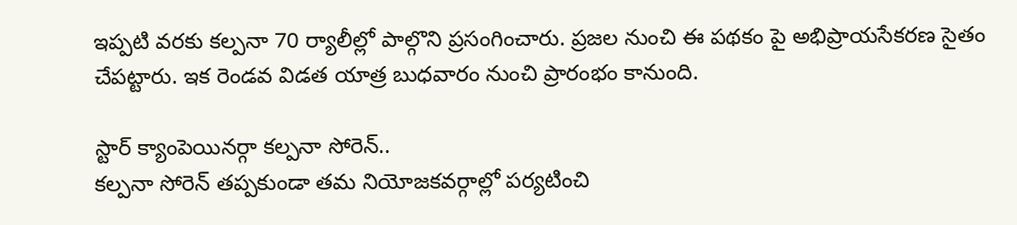ఇప్పటి వరకు కల్పనా 70 ర్యాలీల్లో పాల్గొని ప్రసంగించారు. ప్రజల నుంచి ఈ పథకం పై అభిప్రాయసేకరణ సైతం చేపట్టారు. ఇక రెండవ విడత యాత్ర బుధవారం నుంచి ప్రారంభం కానుంది.

స్టార్ క్యాంపెయినర్గా కల్పనా సోరెన్..
కల్పనా సోరెన్ తప్పకుండా తమ నియోజకవర్గాల్లో పర్యటించి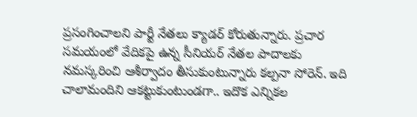ప్రసంగించాలని పార్టీ నేతలు క్యాడర్ కోరుతున్నారు. ప్రచార సమయంలో వేదికపై ఉన్న సీనియర్ నేతల పాదాలకు నమస్కరించి ఆశీర్వాదం తీసుకుంటున్నారు కల్పనా సోరెన్. ఇది చాలామందిని ఆకట్టుకుంటుండగా.. ఇదొక ఎన్నికల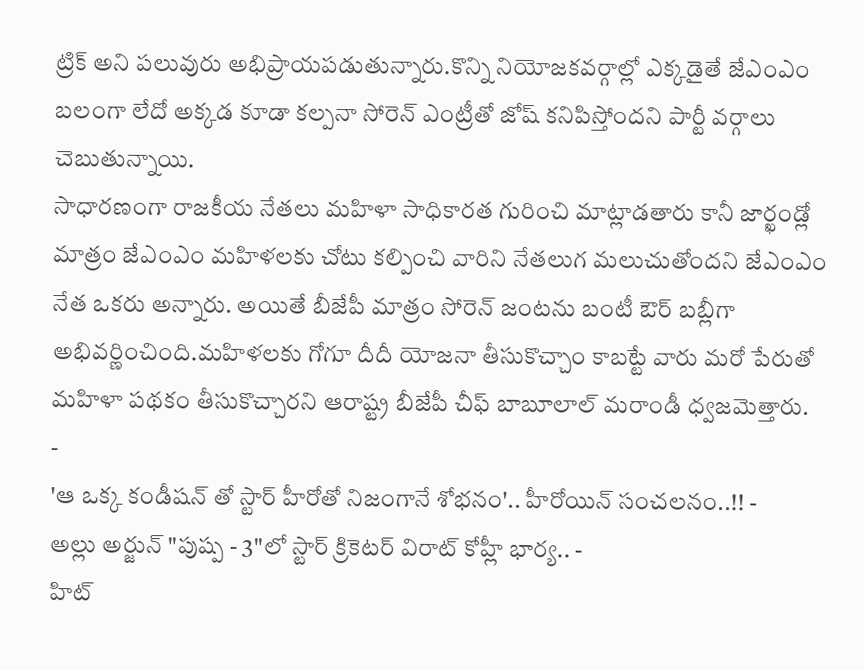ట్రిక్ అని పలువురు అభిప్రాయపడుతున్నారు.కొన్ని నియోజకవర్గాల్లో ఎక్కడైతే జేఎంఎం బలంగా లేదో అక్కడ కూడా కల్పనా సోరెన్ ఎంట్రీతో జోష్ కనిపిస్తోందని పార్టీ వర్గాలు చెబుతున్నాయి.
సాధారణంగా రాజకీయ నేతలు మహిళా సాధికారత గురించి మాట్లాడతారు కానీ జార్ఖండ్లో మాత్రం జేఎంఎం మహిళలకు చోటు కల్పించి వారిని నేతలుగ మలుచుతోందని జేఎంఎం నేత ఒకరు అన్నారు. అయితే బీజేపీ మాత్రం సోరెన్ జంటను బంటీ ఔర్ బబ్లీగా అభివర్ణించింది.మహిళలకు గోగూ దీదీ యోజనా తీసుకొచ్చాం కాబట్టే వారు మరో పేరుతో మహిళా పథకం తీసుకొచ్చారని ఆరాష్ట్ర బీజేపీ చీఫ్ బాబూలాల్ మరాండీ ధ్వజమెత్తారు.
-
'ఆ ఒక్క కండీషన్ తో స్టార్ హీరోతో నిజంగానే శోభనం'.. హీరోయిన్ సంచలనం..!! -
అల్లు అర్జున్ "పుష్ప - 3"లో స్టార్ క్రికెటర్ విరాట్ కోహ్లీ భార్య.. -
హిట్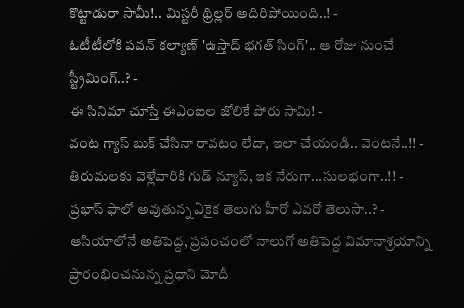కొట్టాడురా సామీ!.. మిస్టరీ థ్రిల్లర్ అదిరిపోయింది..! -
ఓటీటీలోకి పవన్ కల్యాణ్ 'ఉస్తాద్ భగత్ సింగ్'.. ఆ రోజు నుంచే స్ట్రీమింగ్..? -
ఈ సినిమా చూస్తే ఈఎంఐల జోలికే పోరు సామి! -
వంట గ్యాస్ బుక్ చేసినా రావటం లేదా, ఇలా చేయండి.. వెంటనే..!! -
తిరుమలకు వెళ్లేవారికి గుడ్ న్యూస్, ఇక నేరుగా...సులభంగా..!! -
ప్రభాస్ ఫాలో అవుతున్న ఏకైక తెలుగు హీరో ఎవరో తెలుసా..? -
ఆసియాలోనే అతిపెద్ద, ప్రపంచంలో నాలుగో అతిపెద్ద విమానాశ్రయాన్ని ప్రారంభించనున్న ప్రధాని మోదీ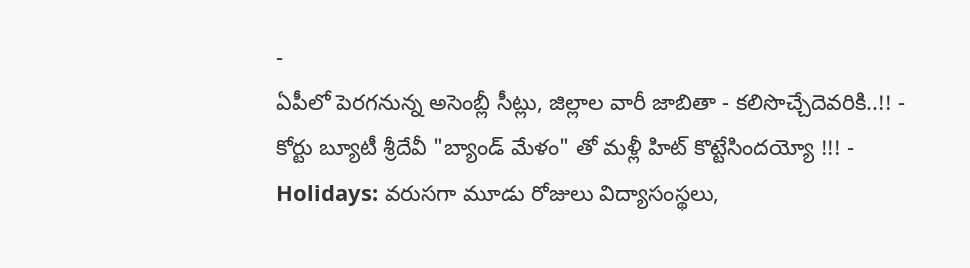-
ఏపీలో పెరగనున్న అసెంబ్లీ సీట్లు, జిల్లాల వారీ జాబితా - కలిసొచ్చేదెవరికి..!! -
కోర్టు బ్యూటీ శ్రీదేవీ "బ్యాండ్ మేళం" తో మళ్లీ హిట్ కొట్టేసిందయ్యో !!! -
Holidays: వరుసగా మూడు రోజులు విద్యాసంస్థలు,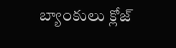బ్యాంకులు క్లోజ్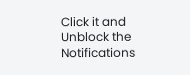Click it and Unblock the Notifications